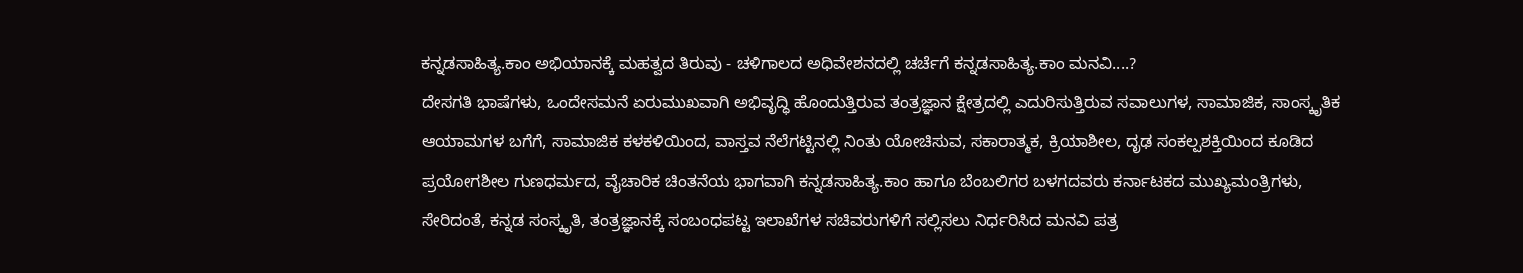ಕನ್ನಡಸಾಹಿತ್ಯ.ಕಾಂ ಅಭಿಯಾನಕ್ಕೆ ಮಹತ್ವದ ತಿರುವು - ಚಳಿಗಾಲದ ಅಧಿವೇಶನದಲ್ಲಿ ಚರ್ಚೆಗೆ ಕನ್ನಡಸಾಹಿತ್ಯ.ಕಾಂ ಮನವಿ....?
ದೇಸಗತಿ ಭಾಷೆಗಳು, ಒಂದೇಸಮನೆ ಏರುಮುಖವಾಗಿ ಅಭಿವೃದ್ಧಿ ಹೊಂದುತ್ತಿರುವ ತಂತ್ರಜ್ಞಾನ ಕ್ಷೇತ್ರದಲ್ಲಿ ಎದುರಿಸುತ್ತಿರುವ ಸವಾಲುಗಳ, ಸಾಮಾಜಿಕ, ಸಾಂಸ್ಕೃತಿಕ ಆಯಾಮಗಳ ಬಗೆಗೆ, ಸಾಮಾಜಿಕ ಕಳಕಳಿಯಿಂದ, ವಾಸ್ತವ ನೆಲೆಗಟ್ಟಿನಲ್ಲಿ ನಿಂತು ಯೋಚಿಸುವ, ಸಕಾರಾತ್ಮಕ, ಕ್ರಿಯಾಶೀಲ, ದೃಢ ಸಂಕಲ್ಪಶಕ್ತಿಯಿಂದ ಕೂಡಿದ ಪ್ರಯೋಗಶೀಲ ಗುಣಧರ್ಮದ, ವೈಚಾರಿಕ ಚಿಂತನೆಯ ಭಾಗವಾಗಿ ಕನ್ನಡಸಾಹಿತ್ಯ.ಕಾಂ ಹಾಗೂ ಬೆಂಬಲಿಗರ ಬಳಗದವರು ಕರ್ನಾಟಕದ ಮುಖ್ಯಮಂತ್ರಿಗಳು, ಸೇರಿದಂತೆ, ಕನ್ನಡ ಸಂಸ್ಕೃತಿ, ತಂತ್ರಜ್ಞಾನಕ್ಕೆ ಸಂಬಂಧಪಟ್ಟ ಇಲಾಖೆಗಳ ಸಚಿವರುಗಳಿಗೆ ಸಲ್ಲಿಸಲು ನಿರ್ಧರಿಸಿದ ಮನವಿ ಪತ್ರ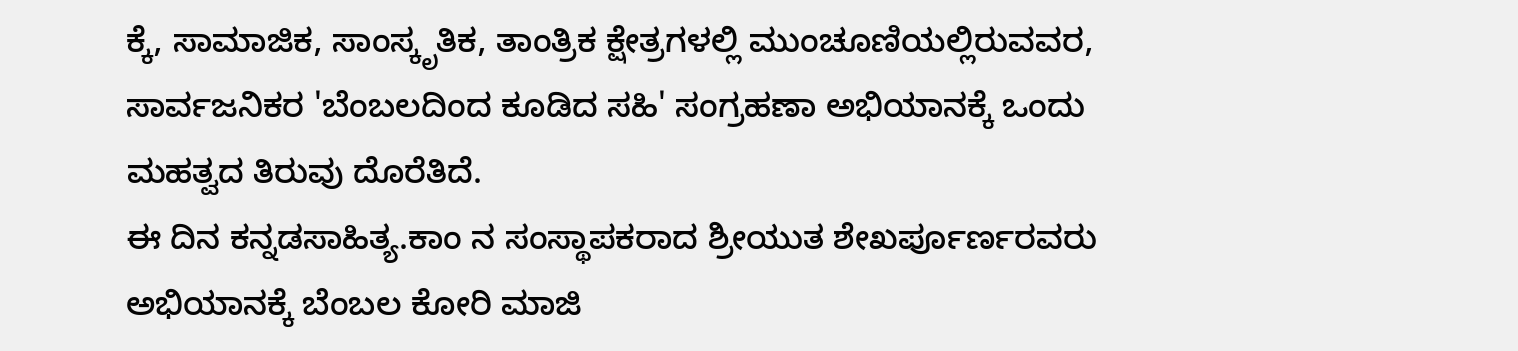ಕ್ಕೆ, ಸಾಮಾಜಿಕ, ಸಾಂಸ್ಕೃತಿಕ, ತಾಂತ್ರಿಕ ಕ್ಷೇತ್ರಗಳಲ್ಲಿ ಮುಂಚೂಣಿಯಲ್ಲಿರುವವರ, ಸಾರ್ವಜನಿಕರ 'ಬೆಂಬಲದಿಂದ ಕೂಡಿದ ಸಹಿ' ಸಂಗ್ರಹಣಾ ಅಭಿಯಾನಕ್ಕೆ ಒಂದು ಮಹತ್ವದ ತಿರುವು ದೊರೆತಿದೆ.
ಈ ದಿನ ಕನ್ನಡಸಾಹಿತ್ಯ.ಕಾಂ ನ ಸಂಸ್ಥಾಪಕರಾದ ಶ್ರೀಯುತ ಶೇಖರ್ಪೂರ್ಣರವರು ಅಭಿಯಾನಕ್ಕೆ ಬೆಂಬಲ ಕೋರಿ ಮಾಜಿ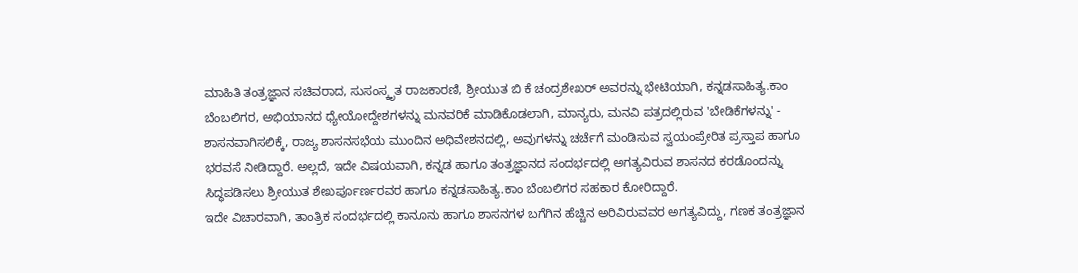ಮಾಹಿತಿ ತಂತ್ರಜ್ಞಾನ ಸಚಿವರಾದ, ಸುಸಂಸ್ಕೃತ ರಾಜಕಾರಣಿ, ಶ್ರೀಯುತ ಬಿ ಕೆ ಚಂದ್ರಶೇಖರ್ ಅವರನ್ನು ಭೇಟಿಯಾಗಿ, ಕನ್ನಡಸಾಹಿತ್ಯ.ಕಾಂ ಬೆಂಬಲಿಗರ, ಅಭಿಯಾನದ ಧ್ಯೇಯೋದ್ದೇಶಗಳನ್ನು ಮನವರಿಕೆ ಮಾಡಿಕೊಡಲಾಗಿ, ಮಾನ್ಯರು, ಮನವಿ ಪತ್ರದಲ್ಲಿರುವ 'ಬೇಡಿಕೆಗಳನ್ನು' - ಶಾಸನವಾಗಿಸಲಿಕ್ಕೆ, ರಾಜ್ಯ ಶಾಸನಸಭೆಯ ಮುಂದಿನ ಅಧಿವೇಶನದಲ್ಲಿ, ಅವುಗಳನ್ನು ಚರ್ಚೆಗೆ ಮಂಡಿಸುವ ಸ್ವಯಂಪ್ರೇರಿತ ಪ್ರಸ್ತಾಪ ಹಾಗೂ ಭರವಸೆ ನೀಡಿದ್ದಾರೆ. ಅಲ್ಲದೆ, ಇದೇ ವಿಷಯವಾಗಿ, ಕನ್ನಡ ಹಾಗೂ ತಂತ್ರಜ್ಞಾನದ ಸಂದರ್ಭದಲ್ಲಿ ಅಗತ್ಯವಿರುವ ಶಾಸನದ ಕರಡೊಂದನ್ನು ಸಿದ್ಧಪಡಿಸಲು ಶ್ರೀಯುತ ಶೇಖರ್ಪೂರ್ಣರವರ ಹಾಗೂ ಕನ್ನಡಸಾಹಿತ್ಯ.ಕಾಂ ಬೆಂಬಲಿಗರ ಸಹಕಾರ ಕೋರಿದ್ದಾರೆ.
ಇದೇ ವಿಚಾರವಾಗಿ, ತಾಂತ್ರಿಕ ಸಂದರ್ಭದಲ್ಲಿ ಕಾನೂನು ಹಾಗೂ ಶಾಸನಗಳ ಬಗೆಗಿನ ಹೆಚ್ಚಿನ ಅರಿವಿರುವವರ ಅಗತ್ಯವಿದ್ದು, ಗಣಕ ತಂತ್ರಜ್ಞಾನ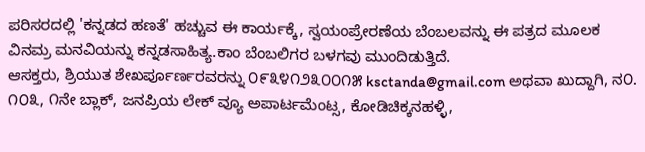ಪರಿಸರದಲ್ಲಿ 'ಕನ್ನಡದ ಹಣತೆ' ಹಚ್ಚುವ ಈ ಕಾರ್ಯಕ್ಕೆ, ಸ್ವಯಂಪ್ರೇರಣೆಯ ಬೆಂಬಲವನ್ನು ಈ ಪತ್ರದ ಮೂಲಕ ವಿನಮ್ರ ಮನವಿಯನ್ನು ಕನ್ನಡಸಾಹಿತ್ಯ.ಕಾಂ ಬೆಂಬಲಿಗರ ಬಳಗವು ಮುಂದಿಡುತ್ತಿದೆ.
ಆಸಕ್ತರು, ಶ್ರಿಯುತ ಶೇಖರ್ಪೂರ್ಣರವರನ್ನು ೦೯೩೪೧೨೩೦೦೧೫ ksctanda@gmail.com ಅಥವಾ ಖುದ್ದಾಗಿ, ನ೦. ೧೦೩, ೧ನೇ ಬ್ಲಾಕ್, ಜನಪ್ರಿಯ ಲೇಕ್ ವ್ಯೂ ಅಪಾರ್ಟಮೆಂಟ್ಸ, ಕೋಡಿಚಿಕ್ಕನಹಳ್ಳಿ,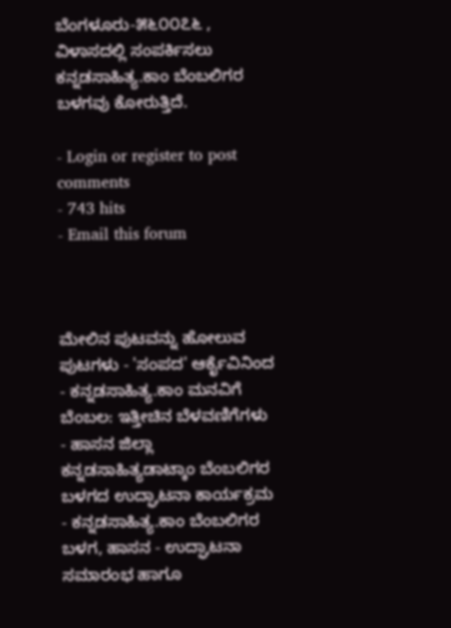ಬೆಂಗಳೂರು-೫೬೦೦೭೬ , ವಿಳಾಸದಲ್ಲಿ ಸಂಪರ್ಕಿಸಲು ಕನ್ನಡಸಾಹಿತ್ಯ.ಕಾಂ ಬೆಂಬಲಿಗರ ಬಳಗವು ಕೋರುತ್ತಿದೆ.

- Login or register to post comments
- 743 hits
- Email this forum



ಮೇಲಿನ ಪುಟವನ್ನು ಹೋಲುವ ಪುಟಗಳು - 'ಸಂಪದ' ಆರ್ಕೈವಿನಿಂದ
- ಕನ್ನಡಸಾಹಿತ್ಯ.ಕಾಂ ಮನವಿಗೆ ಬೆಂಬಲ: ಇತ್ತೀಚಿನ ಬೆಳವಣಿಗೆಗಳು
- ಹಾಸನ ಜಿಲ್ಲಾ ಕನ್ನಡಸಾಹಿತ್ಯಡಾಟ್ಕಾಂ ಬೆಂಬಲಿಗರ ಬಳಗದ ಉದ್ಘಾಟನಾ ಕಾರ್ಯಕ್ರಮ
- ಕನ್ನಡಸಾಹಿತ್ಯ.ಕಾಂ ಬೆಂಬಲಿಗರ ಬಳಗ, ಹಾಸನ - ಉದ್ಘಾಟನಾ ಸಮಾರಂಭ ಹಾಗೂ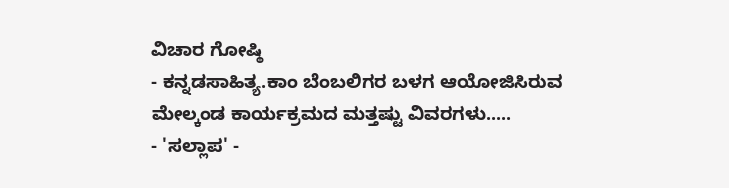ವಿಚಾರ ಗೋಷ್ಠಿ
- ಕನ್ನಡಸಾಹಿತ್ಯ.ಕಾಂ ಬೆಂಬಲಿಗರ ಬಳಗ ಆಯೋಜಿಸಿರುವ ಮೇಲ್ಕಂಡ ಕಾರ್ಯಕ್ರಮದ ಮತ್ತಷ್ಟು ವಿವರಗಳು.....
- 'ಸಲ್ಲಾಪ' -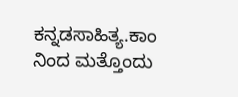ಕನ್ನಡಸಾಹಿತ್ಯ.ಕಾಂ ನಿಂದ ಮತ್ತೊಂದು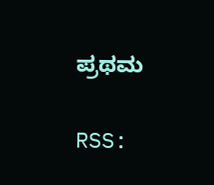ಪ್ರಥಮ

RSS: